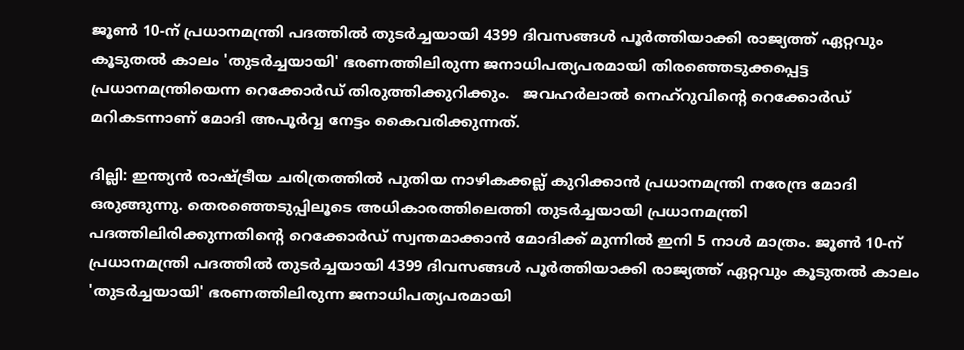ജൂൺ 10-ന് പ്രധാനമന്ത്രി പദത്തിൽ തുടർച്ചയായി 4399 ദിവസങ്ങൾ പൂർത്തിയാക്കി രാജ്യത്ത് ഏറ്റവും കൂടുതൽ കാലം 'തുടർച്ചയായി' ഭരണത്തിലിരുന്ന ജനാധിപത്യപരമായി തിരഞ്ഞെടുക്കപ്പെട്ട പ്രധാനമന്ത്രിയെന്ന റെക്കോർഡ് തിരുത്തിക്കുറിക്കും.   ജവഹർലാൽ നെഹ്‌റുവിന്റെ റെക്കോർഡ് മറികടന്നാണ് മോദി അപൂർവ്വ നേട്ടം കൈവരിക്കുന്നത്.

ദില്ലി: ഇന്ത്യൻ രാഷ്ട്രീയ ചരിത്രത്തിൽ പുതിയ നാഴികക്കല്ല് കുറിക്കാൻ പ്രധാനമന്ത്രി നരേന്ദ്ര മോദി ഒരുങ്ങുന്നു. തെരഞ്ഞെടുപ്പിലൂടെ അധികാരത്തിലെത്തി തുടർച്ചയായി പ്രധാനമന്ത്രി പദത്തിലിരിക്കുന്നതിന്റെ റെക്കോർഡ് സ്വന്തമാക്കാൻ മോദിക്ക് മുന്നിൽ ഇനി 5 നാൾ മാത്രം. ജൂൺ 10-ന് പ്രധാനമന്ത്രി പദത്തിൽ തുടർച്ചയായി 4399 ദിവസങ്ങൾ പൂർത്തിയാക്കി രാജ്യത്ത് ഏറ്റവും കൂടുതൽ കാലം 'തുടർച്ചയായി' ഭരണത്തിലിരുന്ന ജനാധിപത്യപരമായി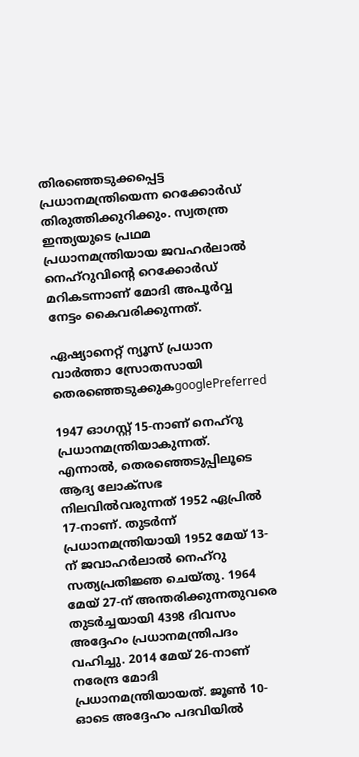തിരഞ്ഞെടുക്കപ്പെട്ട പ്രധാനമന്ത്രിയെന്ന റെക്കോർഡ് തിരുത്തിക്കുറിക്കും. സ്വതന്ത്ര ഇന്ത്യയുടെ പ്രഥമ പ്രധാനമന്ത്രിയായ ജവഹർലാൽ നെഹ്‌റുവിന്റെ റെക്കോർഡ് മറികടന്നാണ് മോദി അപൂർവ്വ നേട്ടം കൈവരിക്കുന്നത്.

ഏഷ്യാനെറ്റ് ന്യൂസ് പ്രധാന വാർത്താ സ്രോതസായി തെരഞ്ഞെടുക്കുകgooglePreferred

1947 ഓഗസ്റ്റ് 15-നാണ് നെഹ്‌റു പ്രധാനമന്ത്രിയാകുന്നത്. എന്നാൽ, തെരഞ്ഞെടുപ്പിലൂടെ ആദ്യ ലോക്‌സഭ നിലവിൽവരുന്നത് 1952 ഏപ്രിൽ 17-നാണ്. തുടർന്ന് പ്രധാനമന്ത്രിയായി 1952 മേയ് 13-ന് ജവാഹർലാൽ നെഹ്‌റു സത്യപ്രതിജ്ഞ ചെയ്തു. 1964 മേയ് 27-ന് അന്തരിക്കുന്നതുവരെ തുടർച്ചയായി 4398 ദിവസം അദ്ദേഹം പ്രധാനമന്ത്രിപദം വഹിച്ചു. 2014 മേയ് 26-നാണ് നരേന്ദ്ര മോദി പ്രധാനമന്ത്രിയായത്. ജൂൺ 10-ഓടെ അദ്ദേഹം പദവിയിൽ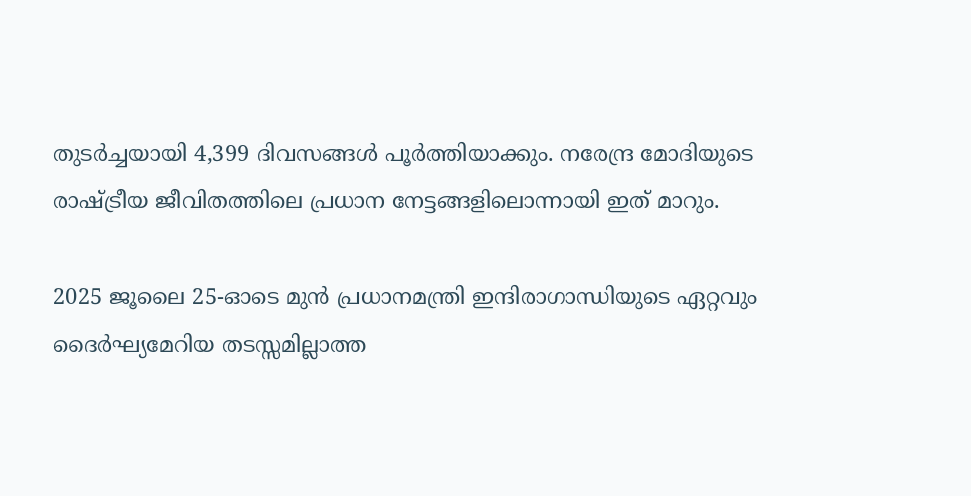തുടർച്ചയായി 4,399 ദിവസങ്ങൾ പൂർത്തിയാക്കും. നരേന്ദ്ര മോദിയുടെ രാഷ്ട്രീയ ജീവിതത്തിലെ പ്രധാന നേട്ടങ്ങളിലൊന്നായി ഇത് മാറും.

2025 ജൂലൈ 25-ഓടെ മുൻ പ്രധാനമന്ത്രി ഇന്ദിരാഗാന്ധിയുടെ ഏറ്റവും ദൈർഘ്യമേറിയ തടസ്സമില്ലാത്ത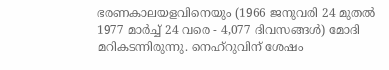ഭരണകാലയളവിനെയും (1966 ജനുവരി 24 മുതൽ 1977 മാർച്ച് 24 വരെ - 4,077 ദിവസങ്ങൾ) മോദി മറികടന്നിരുന്നു. നെഹ്‌റുവിന് ശേഷം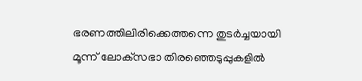ഭരണത്തിലിരിക്കെത്തന്നെ തുടർച്ചയായി മൂന്ന് ലോക്‌സഭാ തിരഞ്ഞെടുപ്പുകളിൽ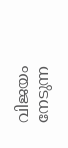വിജയം നേടുന്ന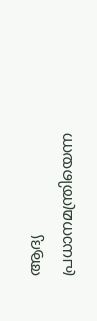ആദ്യ പ്രധാനമന്ത്രിയെന്ന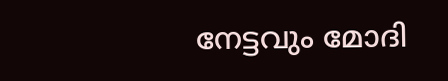നേട്ടവും മോദി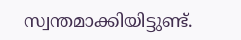സ്വന്തമാക്കിയിട്ടുണ്ട്.